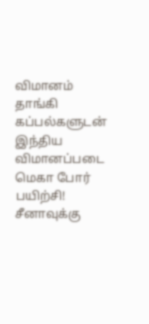விமானம் தாங்கி கப்பல்களுடன் இந்திய விமானப்படை மெகா போர் பயிற்சி! சீனாவுக்கு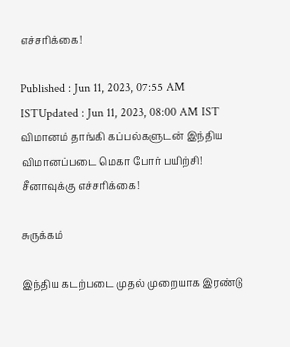எச்சரிக்கை!

Published : Jun 11, 2023, 07:55 AM ISTUpdated : Jun 11, 2023, 08:00 AM IST
விமானம் தாங்கி கப்பல்களுடன் இந்திய விமானப்படை மெகா போர் பயிற்சி! சீனாவுக்கு எச்சரிக்கை!

சுருக்கம்

இந்திய கடற்படை முதல் முறையாக இரண்டு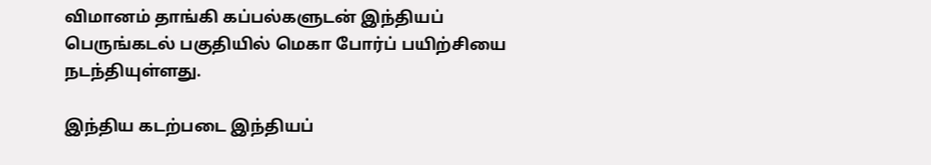விமானம் தாங்கி கப்பல்களுடன் இந்தியப் பெருங்கடல் பகுதியில் மெகா போர்ப் பயிற்சியை நடந்தியுள்ளது.

இந்திய கடற்படை இந்தியப்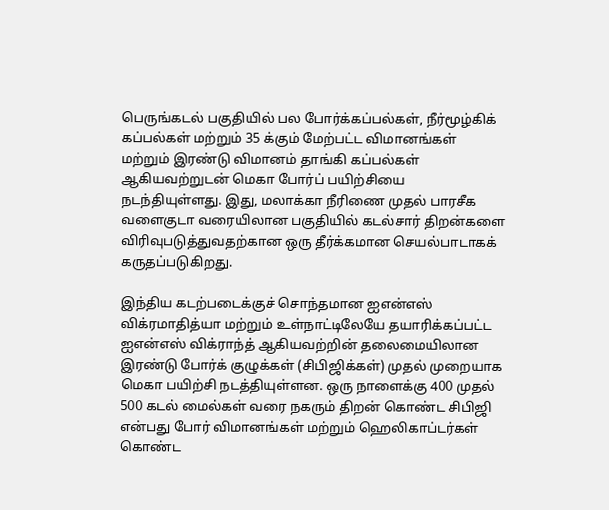பெருங்கடல் பகுதியில் பல போர்க்கப்பல்கள், நீர்மூழ்கிக் கப்பல்கள் மற்றும் 35 க்கும் மேற்பட்ட விமானங்கள் மற்றும் இரண்டு விமானம் தாங்கி கப்பல்கள் ஆகியவற்றுடன் மெகா போர்ப் பயிற்சியை நடந்தியுள்ளது. இது, மலாக்கா நீரிணை முதல் பாரசீக வளைகுடா வரையிலான பகுதியில் கடல்சார் திறன்களை விரிவுபடுத்துவதற்கான ஒரு தீர்க்கமான செயல்பாடாகக் கருதப்படுகிறது.

இந்திய கடற்படைக்குச் சொந்தமான ஐஎன்எஸ் விக்ரமாதித்யா மற்றும் உள்நாட்டிலேயே தயாரிக்கப்பட்ட ஐஎன்எஸ் விக்ராந்த் ஆகியவற்றின் தலைமையிலான இரண்டு போர்க் குழுக்கள் (சிபிஜிக்கள்) முதல் முறையாக மெகா பயிற்சி நடத்தியுள்ளன. ஒரு நாளைக்கு 400 முதல் 500 கடல் மைல்கள் வரை நகரும் திறன் கொண்ட சிபிஜி என்பது போர் விமானங்கள் மற்றும் ஹெலிகாப்டர்கள் கொண்ட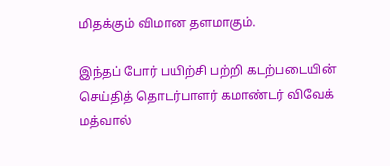மிதக்கும் விமான தளமாகும்.

இந்தப் போர் பயிற்சி பற்றி கடற்படையின் செய்தித் தொடர்பாளர் கமாண்டர் விவேக் மத்வால்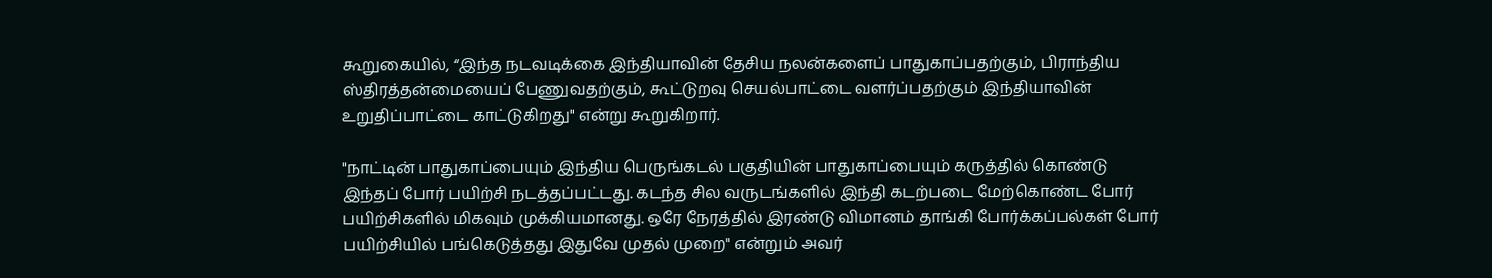கூறுகையில், “இந்த நடவடிக்கை இந்தியாவின் தேசிய நலன்களைப் பாதுகாப்பதற்கும், பிராந்திய ஸ்திரத்தன்மையைப் பேணுவதற்கும், கூட்டுறவு செயல்பாட்டை வளர்ப்பதற்கும் இந்தியாவின் உறுதிப்பாட்டை காட்டுகிறது" என்று கூறுகிறார்.

"நாட்டின் பாதுகாப்பையும் இந்திய பெருங்கடல் பகுதியின் பாதுகாப்பையும் கருத்தில் கொண்டு இந்தப் போர் பயிற்சி நடத்தப்பட்டது. கடந்த சில வருடங்களில் இந்தி கடற்படை மேற்கொண்ட போர் பயிற்சிகளில் மிகவும் முக்கியமானது. ஒரே நேரத்தில் இரண்டு விமானம் தாங்கி போர்க்கப்பல்கள் போர் பயிற்சியில் பங்கெடுத்தது இதுவே முதல் முறை" என்றும் அவர்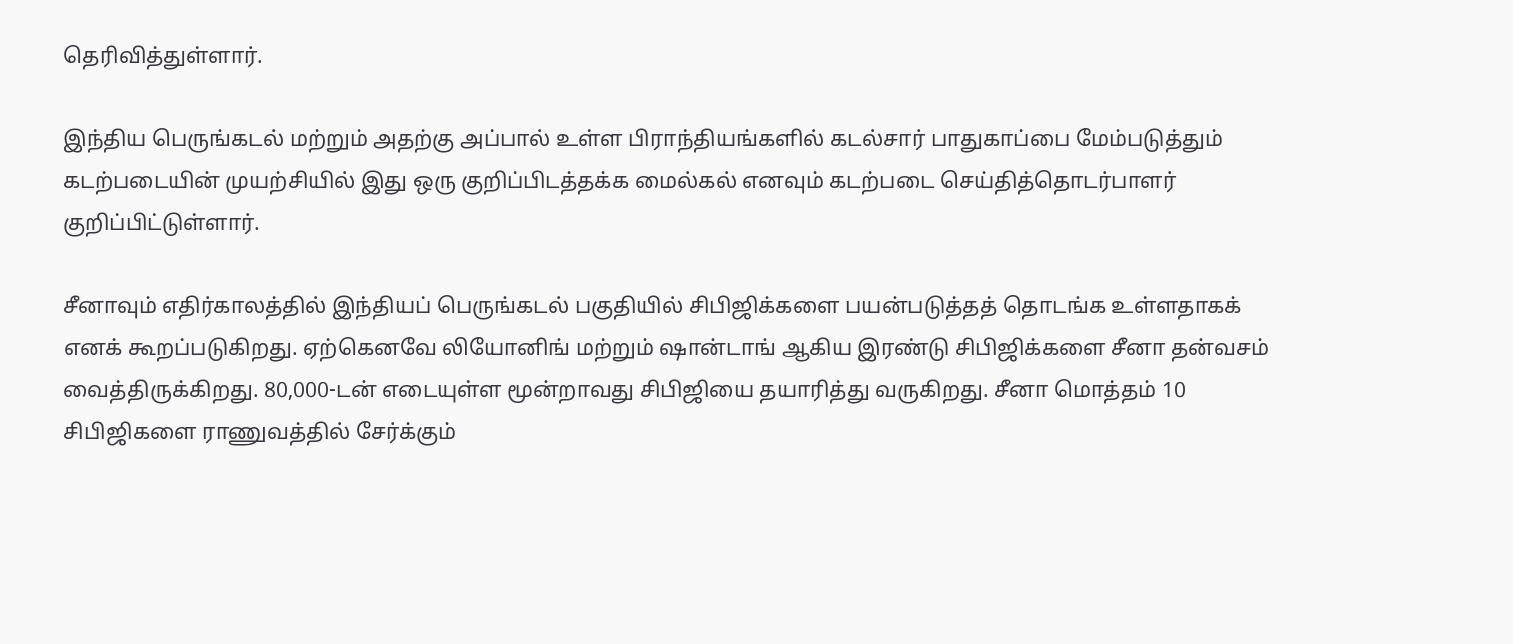தெரிவித்துள்ளார்.

இந்திய பெருங்கடல் மற்றும் அதற்கு அப்பால் உள்ள பிராந்தியங்களில் கடல்சார் பாதுகாப்பை மேம்படுத்தும் கடற்படையின் முயற்சியில் இது ஒரு குறிப்பிடத்தக்க மைல்கல் எனவும் கடற்படை செய்தித்தொடர்பாளர் குறிப்பிட்டுள்ளார்.

சீனாவும் எதிர்காலத்தில் இந்தியப் பெருங்கடல் பகுதியில் சிபிஜிக்களை பயன்படுத்தத் தொடங்க உள்ளதாகக் எனக் கூறப்படுகிறது. ஏற்கெனவே லியோனிங் மற்றும் ஷான்டாங் ஆகிய இரண்டு சிபிஜிக்களை சீனா தன்வசம் வைத்திருக்கிறது. 80,000-டன் எடையுள்ள மூன்றாவது சிபிஜியை தயாரித்து வருகிறது. சீனா மொத்தம் 10 சிபிஜிகளை ராணுவத்தில் சேர்க்கும்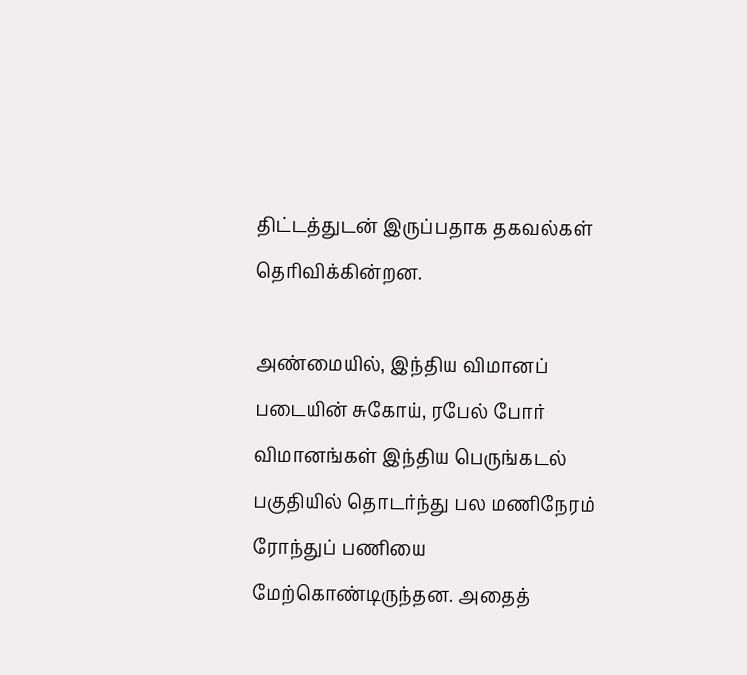திட்டத்துடன் இருப்பதாக தகவல்கள் தெரிவிக்கின்றன.

அண்மையில், இந்திய விமானப் படையின் சுகோய், ரபேல் போர் விமானங்கள் இந்திய பெருங்கடல் பகுதியில் தொடர்ந்து பல மணிநேரம் ரோந்துப் பணியை மேற்கொண்டிருந்தன. அதைத்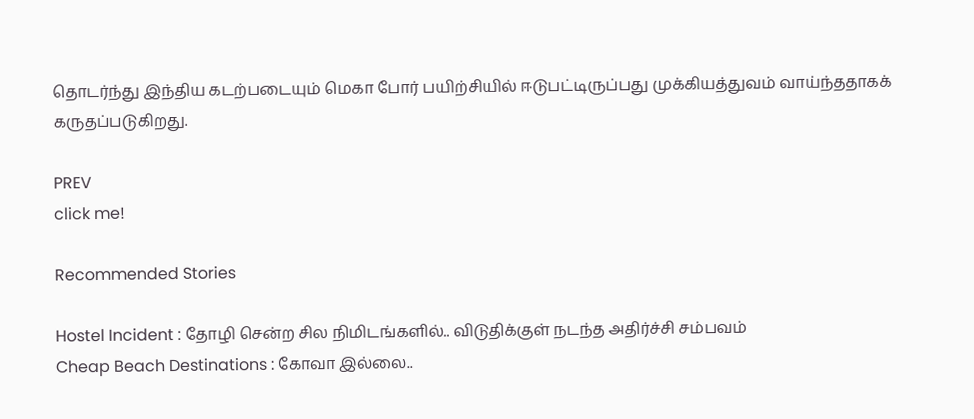தொடர்ந்து இந்திய கடற்படையும் மெகா போர் பயிற்சியில் ஈடுபட்டிருப்பது முக்கியத்துவம் வாய்ந்ததாகக் கருதப்படுகிறது.

PREV
click me!

Recommended Stories

Hostel Incident : தோழி சென்ற சில நிமிடங்களில்.. விடுதிக்குள் நடந்த அதிர்ச்சி சம்பவம்
Cheap Beach Destinations : கோவா இல்லை..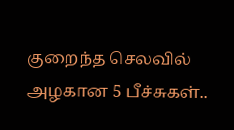குறைந்த செலவில் அழகான 5 பீச்சுகள்..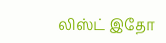லிஸ்ட் இதோ